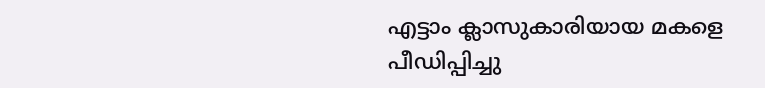എട്ടാം ക്ലാസുകാരിയായ മകളെ പീഡിപ്പിച്ചു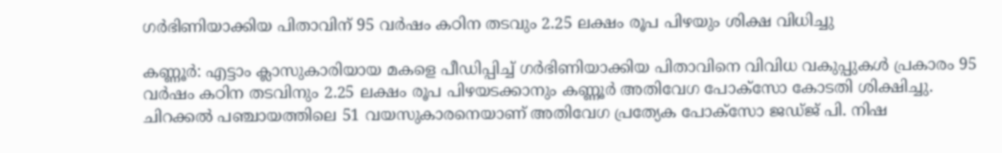ഗര്‍ഭിണിയാക്കിയ പിതാവിന് 95 വര്‍ഷം കഠിന തടവും 2.25 ലക്ഷം രൂപ പിഴയും ശിക്ഷ വിധിച്ചു

കണ്ണൂര്‍: എട്ടാം ക്ലാസുകാരിയായ മകളെ പീഡിപ്പിച്ച് ഗര്‍ഭിണിയാക്കിയ പിതാവിനെ വിവിധ വകുപ്പുകള്‍ പ്രകാരം 95 വര്‍ഷം കഠിന തടവിനും 2.25 ലക്ഷം രൂപ പിഴയടക്കാനും കണ്ണൂര്‍ അതിവേഗ പോക്‌സോ കോടതി ശിക്ഷിച്ചു. ചിറക്കല്‍ പഞ്ചായത്തിലെ 51 വയസുകാരനെയാണ് അതിവേഗ പ്രത്യേക പോക്‌സോ ജഡ്ജ് പി. നിഷ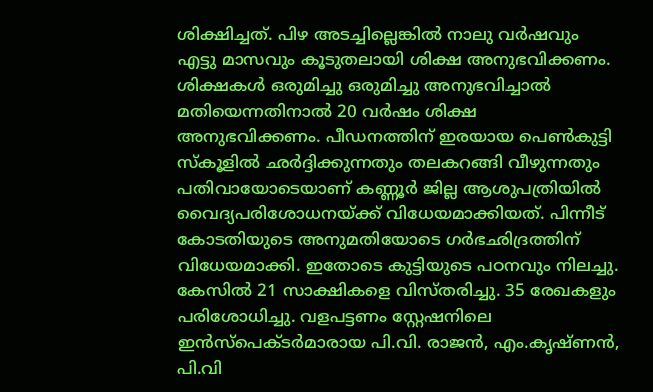ശിക്ഷിച്ചത്. പിഴ അടച്ചില്ലെങ്കില്‍ നാലു വര്‍ഷവും എട്ടു മാസവും കൂടുതലായി ശിക്ഷ അനുഭവിക്കണം. ശിക്ഷകള്‍ ഒരുമിച്ചു ഒരുമിച്ചു അനുഭവിച്ചാല്‍ മതിയെന്നതിനാല്‍ 20 വര്‍ഷം ശിക്ഷ അനുഭവിക്കണം. പീഡനത്തിന് ഇരയായ പെണ്‍കുട്ടി സ്‌കൂളില്‍ ഛര്‍ദ്ദിക്കുന്നതും തലകറങ്ങി വീഴുന്നതും പതിവായോടെയാണ് കണ്ണൂര്‍ ജില്ല ആശുപത്രിയില്‍ വൈദ്യപരിശോധനയ്ക്ക് വിധേയമാക്കിയത്. പിന്നീട് കോടതിയുടെ അനുമതിയോടെ ഗര്‍ഭഛിദ്രത്തിന് വിധേയമാക്കി. ഇതോടെ കുട്ടിയുടെ പഠനവും നിലച്ചു. കേസില്‍ 21 സാക്ഷികളെ വിസ്തരിച്ചു. 35 രേഖകളും പരിശോധിച്ചു. വളപട്ടണം സ്റ്റേഷനിലെ ഇന്‍സ്‌പെക്ടര്‍മാരായ പി.വി. രാജന്‍, എം.കൃഷ്ണന്‍, പി.വി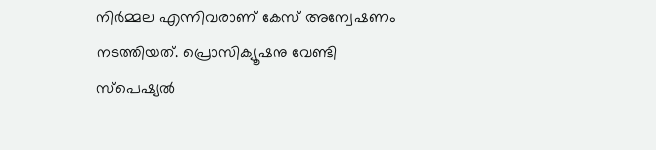നിര്‍മ്മല എന്നിവരാണ് കേസ് അന്വേഷണം നടത്തിയത്. പ്രൊസിക്യൂഷനു വേണ്ടി സ്‌പെഷ്യല്‍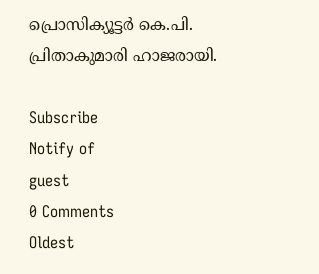പ്രൊസിക്യൂട്ടര്‍ കെ.പി. പ്രിതാകുമാരി ഹാജരായി.

Subscribe
Notify of
guest
0 Comments
Oldest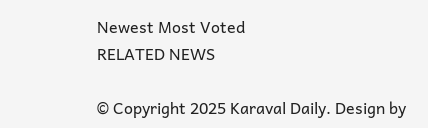Newest Most Voted
RELATED NEWS

© Copyright 2025 Karaval Daily. Design by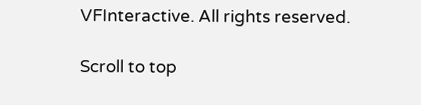VFInteractive. All rights reserved.

Scroll to top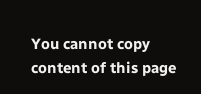You cannot copy content of this page